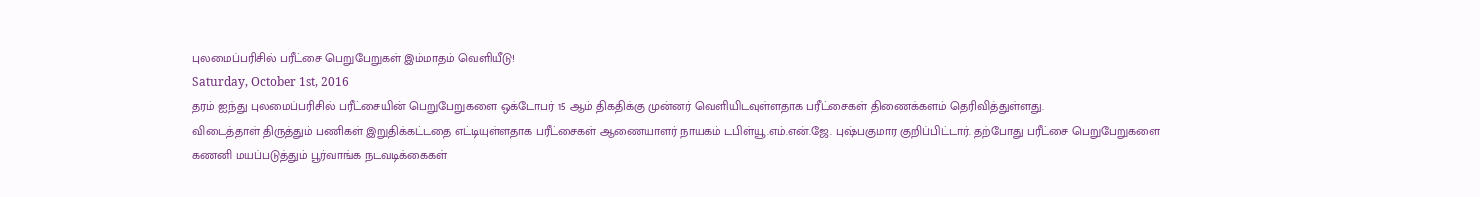புலமைப்பரிசில் பரீட்சை பெறுபேறுகள் இம்மாதம் வெளியீடு!
Saturday, October 1st, 2016
தரம் ஐந்து புலமைப்பரிசில் பரீட்சையின் பெறுபேறுகளை ஒக்டோபர் 15 ஆம் திகதிக்கு முன்னர் வெளியிடவுள்ளதாக பரீட்சைகள் திணைக்களம் தெரிவித்துள்ளது.
விடைத்தாள் திருத்தும் பணிகள் இறுதிக்கட்டதை எட்டியுள்ளதாக பரீட்சைகள் ஆணையாளர் நாயகம் டபிள்யூ.எம்.என்.ஜே. புஷ்பகுமார குறிப்பிட்டார். தற்போது பரீட்சை பெறுபேறுகளை கணனி மயப்படுத்தும் பூர்வாங்க நடவடிக்கைகள்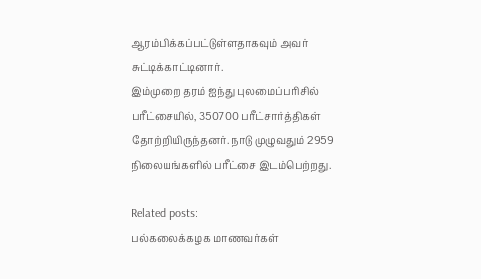ஆரம்பிக்கப்பட்டுள்ளதாகவும் அவர் சுட்டிக்காட்டினார்.
இம்முறை தரம் ஐந்து புலமைப்பரிசில் பரீட்சையில், 350700 பரீட்சார்த்திகள் தோற்றியிருந்தனர். நாடு முழுவதும் 2959 நிலையங்களில் பரீட்சை இடம்பெற்றது.

Related posts:
பல்கலைக்கழக மாணவர்கள்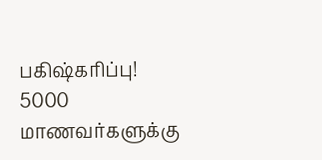பகிஷ்கரிப்பு!
5000 மாணவர்களுக்கு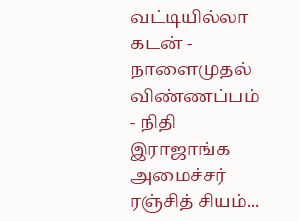வட்டியில்லா கடன் - நாளைமுதல் விண்ணப்பம் - நிதி இராஜாங்க அமைச்சர் ரஞ்சித் சியம்...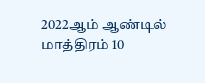2022ஆம் ஆண்டில் மாத்திரம் 10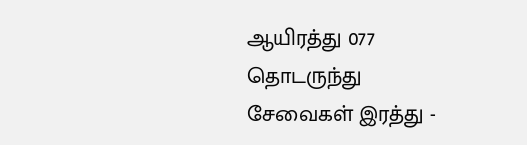ஆயிரத்து 077 தொடருந்து சேவைகள் இரத்து -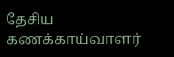தேசிய கணக்காய்வாளர்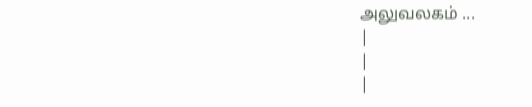அலுவலகம் ...
|
|
|